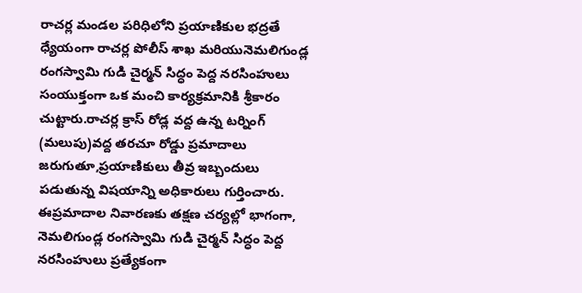రాచర్ల మండల పరిధిలోని ప్రయాణికుల భద్రతే ధ్యేయంగా రాచర్ల పోలీస్ శాఖ మరియునెమలిగుండ్ల రంగస్వామి గుడి చైర్మన్ సిద్ధం పెద్ద నరసింహులు సంయుక్తంగా ఒక మంచి కార్యక్రమానికి శ్రీకారం చుట్టారు.రాచర్ల క్రాస్ రోడ్ల వద్ద ఉన్న టర్నింగ్ (మలుపు)వద్ద తరచూ రోడ్డు ప్రమాదాలు జరుగుతూ,ప్రయాణికులు తీవ్ర ఇబ్బందులు పడుతున్న విషయాన్ని అధికారులు గుర్తించారు.
ఈప్రమాదాల నివారణకు తక్షణ చర్యల్లో భాగంగా, నెమలిగుండ్ల రంగస్వామి గుడి చైర్మన్ సిద్ధం పెద్ద నరసింహులు ప్రత్యేకంగా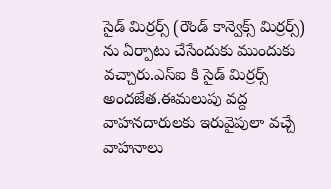సైడ్ మిర్రర్స్ (రౌండ్ కాన్వెక్స్ మిర్రర్స్) ను ఏర్పాటు చేసేందుకు ముందుకు వచ్చారు.ఎస్ఐ కి సైడ్ మిర్రర్స్ అందజేత.ఈమలుపు వద్ద వాహనదారులకు ఇరువైపులా వచ్చే వాహనాలు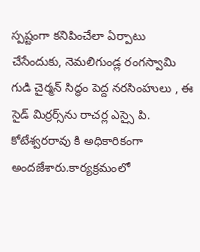స్పష్టంగా కనిపించేలా ఏర్పాటు చేసేందుకు, నెమలిగుండ్ల రంగస్వామి గుడి చైర్మన్ సిద్ధం పెద్ద నరసింహులు , ఈ సైడ్ మిర్రర్స్‌ను రాచర్ల ఎస్సై పి. కోటేశ్వరరావు కి అధికారికంగా అందజేశారు.కార్యక్రమంలో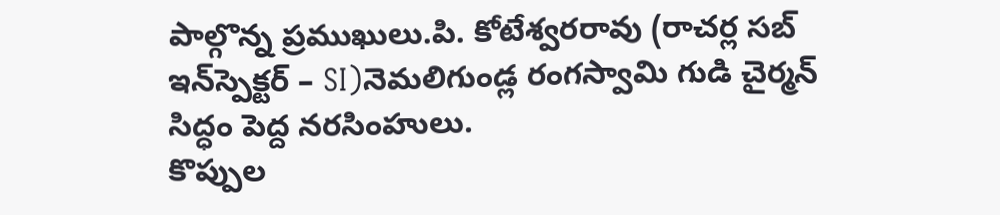పాల్గొన్న ప్రముఖులు.పి. కోటేశ్వరరావు (రాచర్ల సబ్ ఇన్‌స్పెక్టర్ – SI)నెమలిగుండ్ల రంగస్వామి గుడి చైర్మన్ సిద్ధం పెద్ద నరసింహులు.
కొప్పుల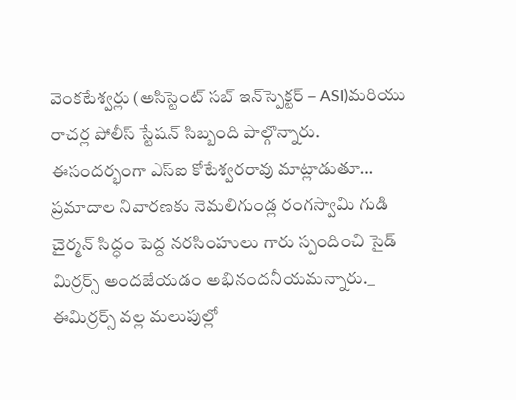వెంకటేశ్వర్లు (అసిస్టెంట్ సబ్ ఇన్‌స్పెక్టర్ – ASI)మరియు రాచర్ల పోలీస్ స్టేషన్ సిబ్బంది పాల్గొన్నారు.
ఈసందర్భంగా ఎస్ఐ కోటేశ్వరరావు మాట్లాడుతూ… ప్రమాదాల నివారణకు నెమలిగుండ్ల రంగస్వామి గుడి చైర్మన్ సిద్ధం పెద్ద నరసింహులు గారు స్పందించి సైడ్ మిర్రర్స్ అందజేయడం అభినందనీయమన్నారు._ ఈమిర్రర్స్ వల్ల మలుపుల్లో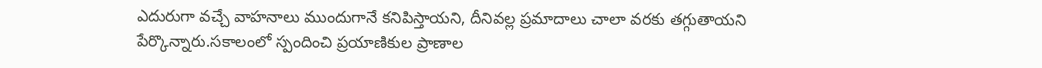ఎదురుగా వచ్చే వాహనాలు ముందుగానే కనిపిస్తాయని, దీనివల్ల ప్రమాదాలు చాలా వరకు తగ్గుతాయని పేర్కొన్నారు.సకాలంలో స్పందించి ప్రయాణికుల ప్రాణాల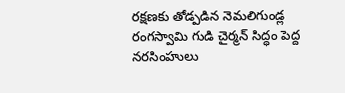రక్షణకు తోడ్పడిన నెమలిగుండ్ల రంగస్వామి గుడి చైర్మన్ సిద్ధం పెద్ద నరసింహులు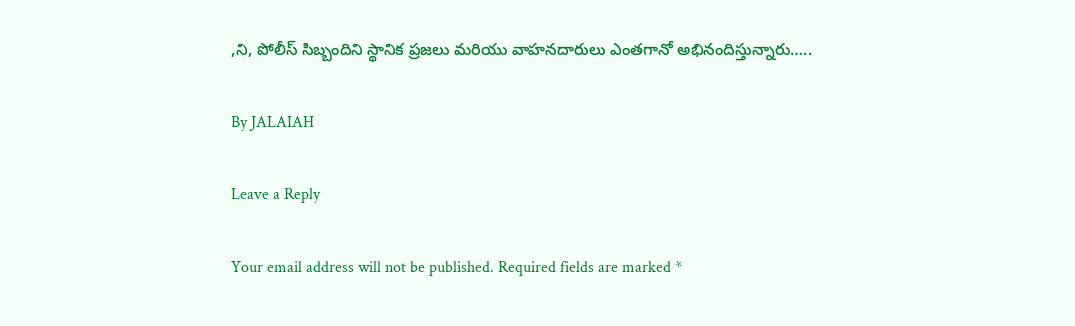,ని, పోలీస్ సిబ్బందిని స్థానిక ప్రజలు మరియు వాహనదారులు ఎంతగానో అభినందిస్తున్నారు…..

By JALAIAH

Leave a Reply

Your email address will not be published. Required fields are marked *